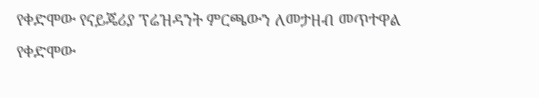የቀድሞው የናይጄሪያ ፕሬዝዳንት ምርጫውን ለመታዘብ መጥተዋል
የቀድሞው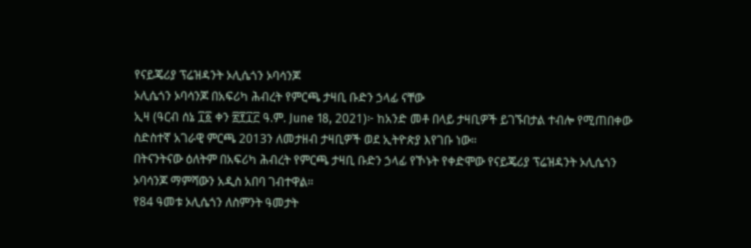የናይጄሪያ ፕሬዝዳንት ኦሊሴጎን ኦባሳንጆ
ኦሊሴጎን ኦባሳንጆ በአፍሪካ ሕብረት የምርጫ ታዛቢ ቡድን ኃላፊ ናቸው
ኢዛ (ዓርብ ሰኔ ፲፩ ቀን ፳፻፲፫ ዓ.ም. June 18, 2021)፦ ከአንድ መቶ በላይ ታዛቢዎች ይገኙበታል ተብሎ የሚጠበቀው ስድስተኛ አገራዊ ምርጫ 2013ን ለመታዘብ ታዛቢዎች ወደ ኢትዮጵያ እየገቡ ነው።
በትናንትናው ዕለትም በአፍሪካ ሕብረት የምርጫ ታዛቢ ቡድን ኃላፊ የኾኑት የቀድሞው የናይጄሪያ ፕሬዝዳንት ኦሊሴጎን ኦባሳንጆ ማምሻውን አዲስ አበባ ገብተዋል።
የ84 ዓመቱ ኦሊሴጎን ለስምንት ዓመታት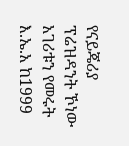የናይጄሪያ ፕሬዝዳንት ኾነው አገሪቱን የመሩት እ.ኤ.አ ከ1999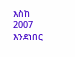እስከ 2007 እንደነበር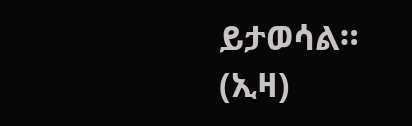ይታወሳል። (ኢዛ)